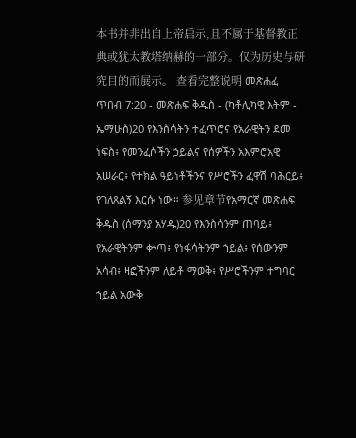本书并非出自上帝启示,且不属于基督教正典或犹太教塔纳赫的一部分。仅为历史与研究目的而展示。 查看完整说明 መጽሐፈ ጥበብ 7:20 - መጽሐፍ ቅዱስ - (ካቶሊካዊ እትም - ኤማሁስ)20 የእንስሳትን ተፈጥሮና የአራዊትን ደመ ነፍስ፥ የመንፈሶችን ኃይልና የሰዎችን አእምሮአዊ አሠራር፥ የተክል ዓይነቶችንና የሥሮችን ፈዋሽ ባሕርይ፥ የገለጸልኝ እርሱ ነው። 参见章节የአማርኛ መጽሐፍ ቅዱስ (ሰማንያ አሃዱ)20 የእንስሳንም ጠባይ፥ የአራዊትንም ቍጣ፥ የነፋሳትንም ኀይል፥ የሰውንም አሳብ፥ ዛፎችንም ለይቶ ማወቅ፥ የሥሮችንም ተግባር ኀይል አውቅ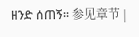ዘንድ ሰጠኝ። 参见章节 |